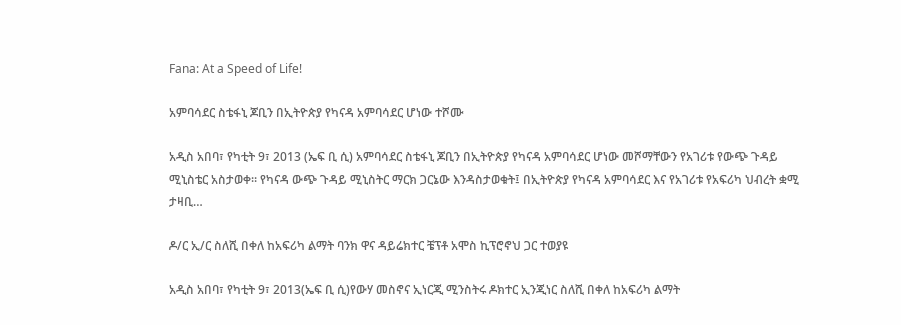Fana: At a Speed of Life!

አምባሳደር ስቴፋኒ ጆቢን በኢትዮጵያ የካናዳ አምባሳደር ሆነው ተሾሙ

አዲስ አበባ፣ የካቲት 9፣ 2013 (ኤፍ ቢ ሲ) አምባሳደር ስቴፋኒ ጆቢን በኢትዮጵያ የካናዳ አምባሳደር ሆነው መሾማቸውን የአገሪቱ የውጭ ጉዳይ ሚኒስቴር አስታወቀ። የካናዳ ውጭ ጉዳይ ሚኒስትር ማርክ ጋርኔው እንዳስታወቁት፤ በኢትዮጵያ የካናዳ አምባሳደር እና የአገሪቱ የአፍሪካ ህብረት ቋሚ ታዛቢ…

ዶ/ር ኢ/ር ስለሺ በቀለ ከአፍሪካ ልማት ባንክ ዋና ዳይሬክተር ቼፕቶ አሞስ ኪፕሮኖህ ጋር ተወያዩ

አዲስ አበባ፣ የካቲት 9፣ 2013(ኤፍ ቢ ሲ)የውሃ መስኖና ኢነርጂ ሚንስትሩ ዶክተር ኢንጂነር ስለሺ በቀለ ከአፍሪካ ልማት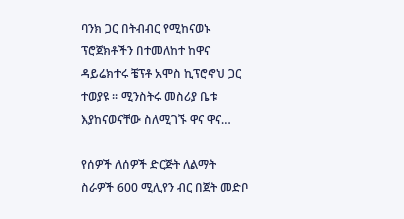ባንክ ጋር በትብብር የሚከናወኑ ፕሮጀክቶችን በተመለከተ ከዋና ዳይሬክተሩ ቼፕቶ አሞስ ኪፕሮኖህ ጋር ተወያዩ ፡፡ ሚንስትሩ መስሪያ ቤቱ እያከናወናቸው ስለሚገኙ ዋና ዋና…

የሰዎች ለሰዎች ድርጅት ለልማት ስራዎች 600 ሚሊየን ብር በጀት መድቦ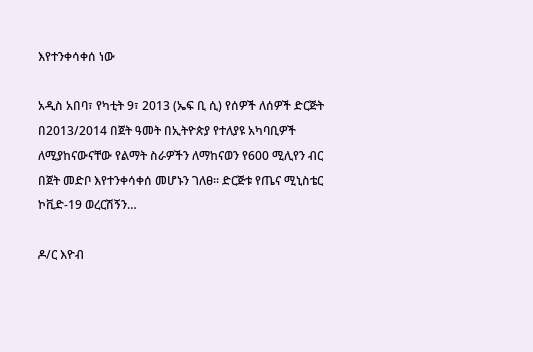እየተንቀሳቀሰ ነው

አዲስ አበባ፣ የካቲት 9፣ 2013 (ኤፍ ቢ ሲ) የሰዎች ለሰዎች ድርጅት በ2013/2014 በጀት ዓመት በኢትዮጵያ የተለያዩ አካባቢዎች ለሚያከናውናቸው የልማት ስራዎችን ለማከናወን የ600 ሚሊየን ብር በጀት መድቦ እየተንቀሳቀሰ መሆኑን ገለፀ። ድርጅቱ የጤና ሚኒስቴር ኮቪድ-19 ወረርሽኝን…

ዶ/ር እዮብ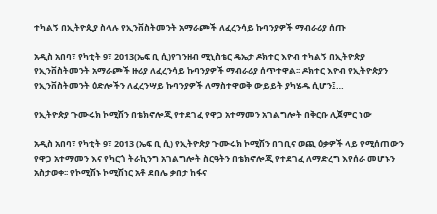ተካልኝ በኢትዮጲያ ስላሉ የኢንቨስትመንት አማራጮች ለፈረንሳይ ኩባንያዎች ማብራሪያ ሰጡ

አዲስ አበባ፣ የካቲት 9፣ 2013(ኤፍ ቢ ሲ)የገንዘብ ሚኒስቴር ዴኤታ ዶክተር እዮብ ተካልኝ በኢትዮጵያ የኢንቨስትመንት አማራጮች ዙሪያ ለፈረንሳይ ኩባንያዎች ማብራሪያ ሰጥተዋል፡፡ ዶክተር እዮብ የኢትዮጵያን የኢንቨስትመንት ዕድሎችን ለፈረንሣይ ኩባንያዎች ለማስተዋወቅ ውይይት ያካሄዱ ሲሆን፤…

የኢትዮጵያ ጉሙሩክ ኮሚሽን በቴክኖሎጂ የተደገፈ የዋጋ አተማመን አገልግሎት በቅርቡ ሊጀምር ነው

አዲስ አበባ፣ የካቲት 9፣ 2013 (ኤፍ ቢ ሲ) የኢትዮጵያ ጉሙሩክ ኮሚሽን በገቢና ወጪ ዕቃዎች ላይ የሚሰጠውን የዋጋ አተማመን እና የካርጎ ትራኪንግ አገልግሎት ስርዓትን በቴክኖሎጂ የተደገፈ ለማድረግ እየሰራ መሆኑን አስታወቀ፡፡ የኮሚሽኑ ኮሚሽነር አቶ ደበሌ ቃበታ ከፋና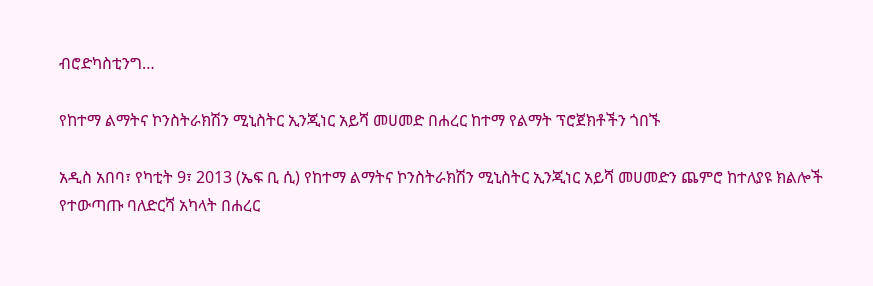ብሮድካስቲንግ…

የከተማ ልማትና ኮንስትራክሽን ሚኒስትር ኢንጂነር አይሻ መሀመድ በሐረር ከተማ የልማት ፕሮጀክቶችን ጎበኙ

አዲስ አበባ፣ የካቲት 9፣ 2013 (ኤፍ ቢ ሲ) የከተማ ልማትና ኮንስትራክሽን ሚኒስትር ኢንጂነር አይሻ መሀመድን ጨምሮ ከተለያዩ ክልሎች የተውጣጡ ባለድርሻ አካላት በሐረር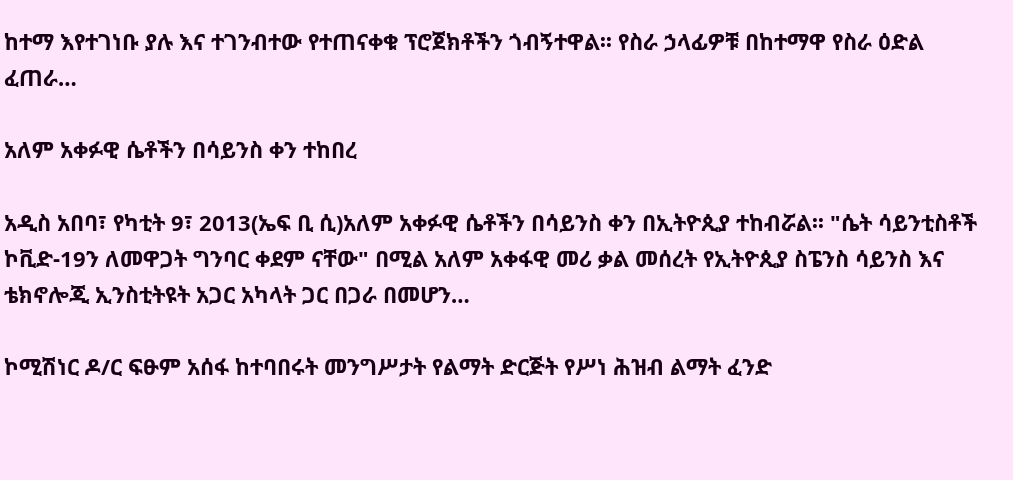ከተማ እየተገነቡ ያሉ እና ተገንብተው የተጠናቀቁ ፕሮጀክቶችን ጎብኝተዋል፡፡ የስራ ኃላፊዎቹ በከተማዋ የስራ ዕድል ፈጠራ…

አለም አቀፉዊ ሴቶችን በሳይንስ ቀን ተከበረ

አዲስ አበባ፣ የካቲት 9፣ 2013(ኤፍ ቢ ሲ)አለም አቀፉዊ ሴቶችን በሳይንስ ቀን በኢትዮጲያ ተከብሯል፡፡ "ሴት ሳይንቲስቶች ኮቪድ-19ን ለመዋጋት ግንባር ቀደም ናቸው" በሚል አለም አቀፋዊ መሪ ቃል መሰረት የኢትዮጲያ ስፔንስ ሳይንስ እና ቴክኖሎጂ ኢንስቲትዩት አጋር አካላት ጋር በጋራ በመሆን…

ኮሚሽነር ዶ/ር ፍፁም አሰፋ ከተባበሩት መንግሥታት የልማት ድርጅት የሥነ ሕዝብ ልማት ፈንድ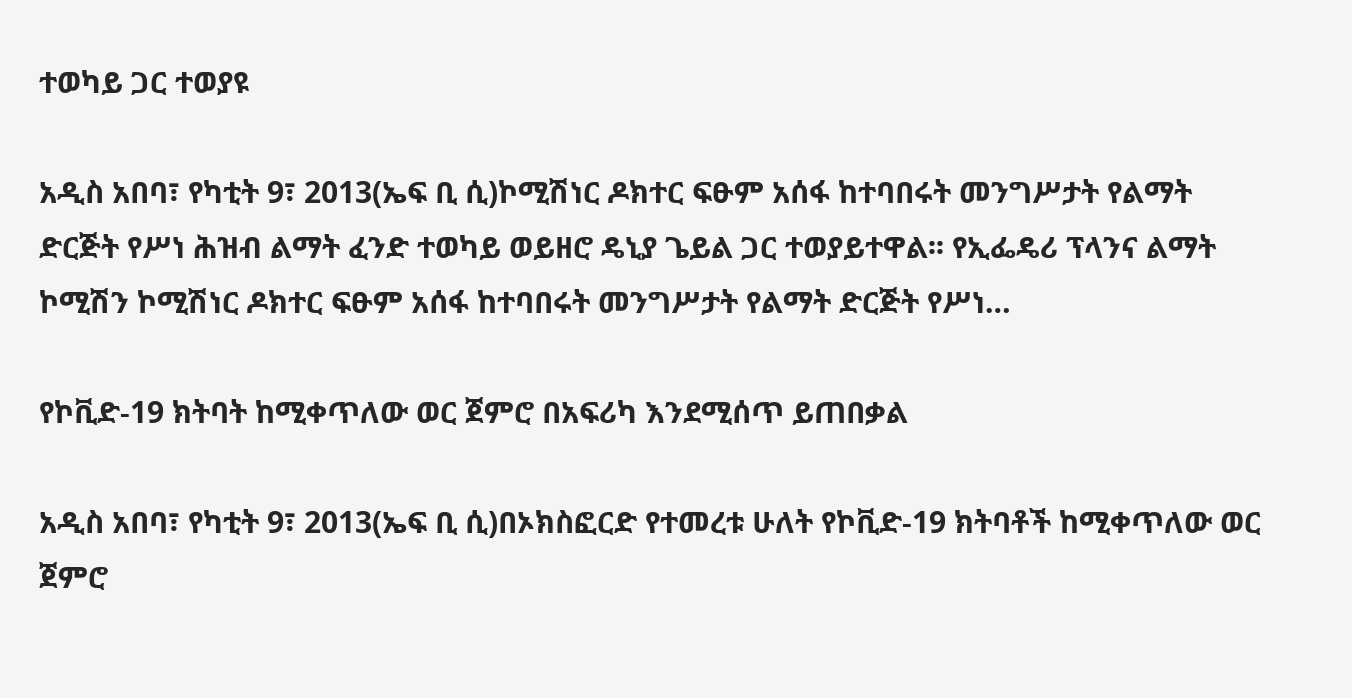ተወካይ ጋር ተወያዩ

አዲስ አበባ፣ የካቲት 9፣ 2013(ኤፍ ቢ ሲ)ኮሚሽነር ዶክተር ፍፁም አሰፋ ከተባበሩት መንግሥታት የልማት ድርጅት የሥነ ሕዝብ ልማት ፈንድ ተወካይ ወይዘሮ ዴኒያ ጌይል ጋር ተወያይተዋል፡፡ የኢፌዴሪ ፕላንና ልማት ኮሚሽን ኮሚሽነር ዶክተር ፍፁም አሰፋ ከተባበሩት መንግሥታት የልማት ድርጅት የሥነ…

የኮቪድ-19 ክትባት ከሚቀጥለው ወር ጀምሮ በአፍሪካ እንደሚሰጥ ይጠበቃል

አዲስ አበባ፣ የካቲት 9፣ 2013(ኤፍ ቢ ሲ)በኦክስፎርድ የተመረቱ ሁለት የኮቪድ-19 ክትባቶች ከሚቀጥለው ወር ጀምሮ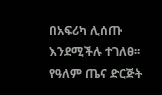በአፍሪካ ሊሰጡ እንደሚችሉ ተገለፀ፡፡ የዓለም ጤና ድርጅት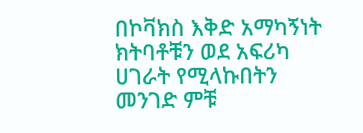በኮቫክስ እቅድ አማካኝነት ክትባቶቹን ወደ አፍሪካ ሀገራት የሚላኩበትን መንገድ ምቹ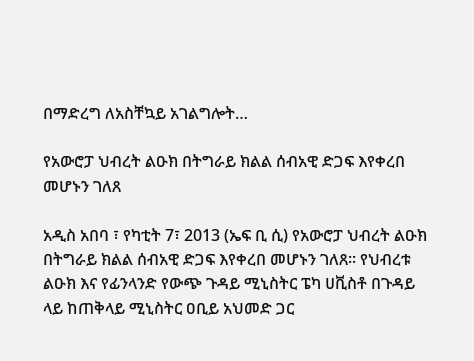በማድረግ ለአስቸኳይ አገልግሎት…

የአውሮፓ ህብረት ልዑክ በትግራይ ክልል ሰብአዊ ድጋፍ እየቀረበ መሆኑን ገለጸ

አዲስ አበባ ፣ የካቲት 7፣ 2013 (ኤፍ ቢ ሲ) የአውሮፓ ህብረት ልዑክ በትግራይ ክልል ሰብአዊ ድጋፍ እየቀረበ መሆኑን ገለጸ። የህብረቱ ልዑክ እና የፊንላንድ የውጭ ጉዳይ ሚኒስትር ፔካ ሀቪስቶ በጉዳይ ላይ ከጠቅላይ ሚኒስትር ዐቢይ አህመድ ጋር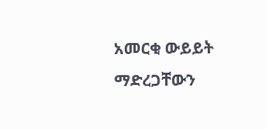አመርቂ ውይይት ማድረጋቸውን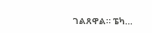ገልጸዋል። ፔካ…